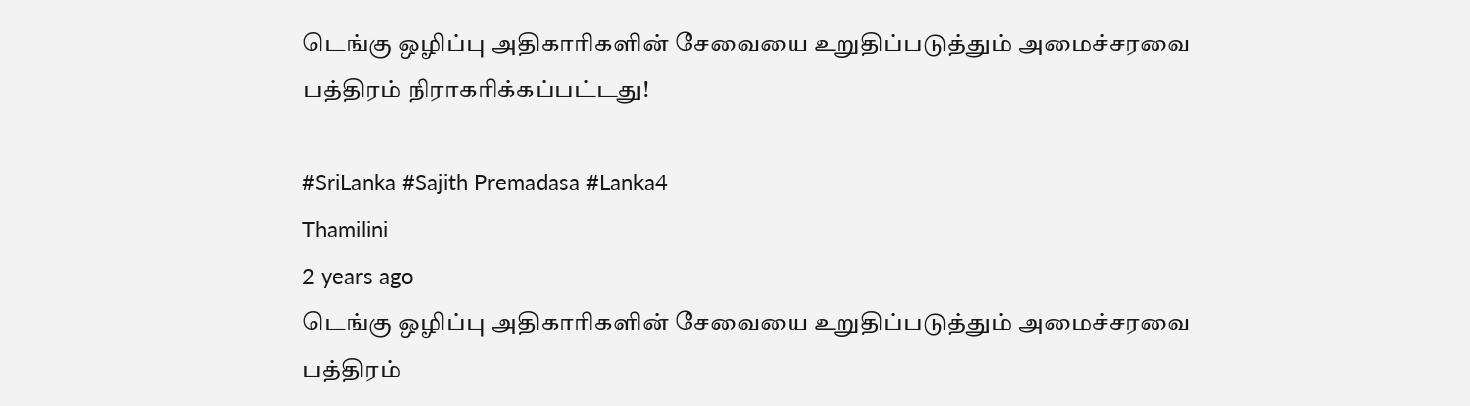டெங்கு ஒழிப்பு அதிகாரிகளின் சேவையை உறுதிப்படுத்தும் அமைச்சரவை பத்திரம் நிராகரிக்கப்பட்டது!

#SriLanka #Sajith Premadasa #Lanka4
Thamilini
2 years ago
டெங்கு ஒழிப்பு அதிகாரிகளின் சேவையை உறுதிப்படுத்தும் அமைச்சரவை பத்திரம்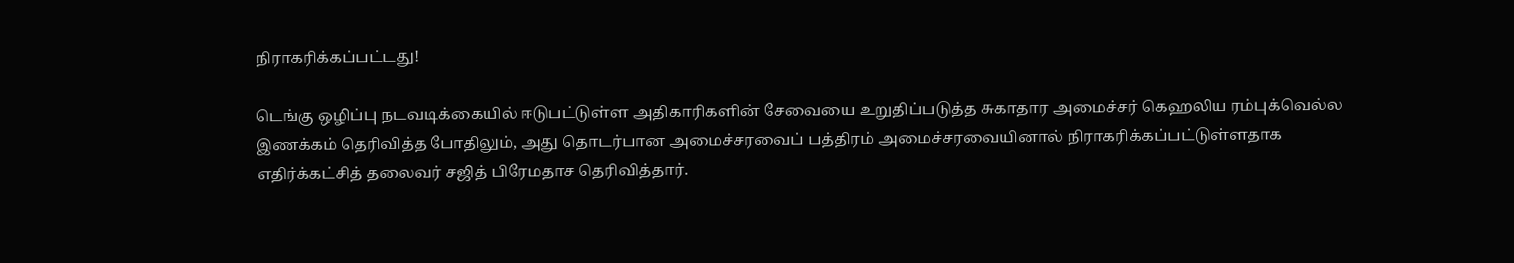நிராகரிக்கப்பட்டது!

டெங்கு ஒழிப்பு நடவடிக்கையில் ஈடுபட்டுள்ள அதிகாரிகளின் சேவையை உறுதிப்படுத்த சுகாதார அமைச்சர் கெஹலிய ரம்புக்வெல்ல இணக்கம் தெரிவித்த போதிலும், அது தொடர்பான அமைச்சரவைப் பத்திரம் அமைச்சரவையினால் நிராகரிக்கப்பட்டுள்ளதாக எதிர்க்கட்சித் தலைவர் சஜித் பிரேமதாச தெரிவித்தார்.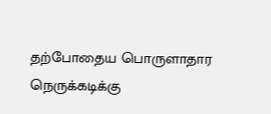தற்போதைய பொருளாதார நெருக்கடிக்கு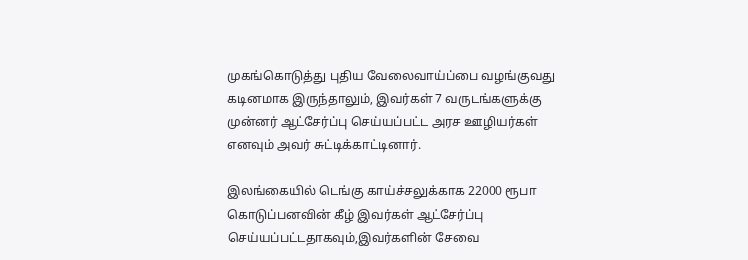முகங்கொடுத்து புதிய வேலைவாய்ப்பை வழங்குவது கடினமாக இருந்தாலும், இவர்கள் 7 வருடங்களுக்கு முன்னர் ஆட்சேர்ப்பு செய்யப்பட்ட அரச ஊழியர்கள் எனவும் அவர் சுட்டிக்காட்டினார்.

இலங்கையில் டெங்கு காய்ச்சலுக்காக 22000 ரூபா கொடுப்பனவின் கீழ் இவர்கள் ஆட்சேர்ப்பு செய்யப்பட்டதாகவும்,இவர்களின் சேவை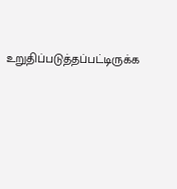உறுதிப்படுத்தப்பட்டிருக்க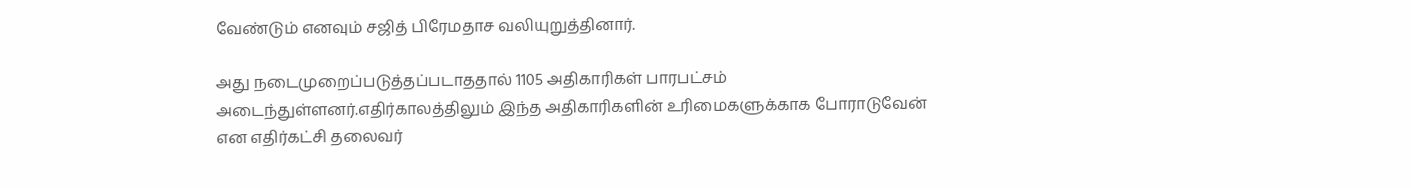வேண்டும் எனவும் சஜித் பிரேமதாச வலியுறுத்தினார்.

அது நடைமுறைப்படுத்தப்படாததால் 1105 அதிகாரிகள் பாரபட்சம் அடைந்துள்ளனர்.எதிர்காலத்திலும் இந்த அதிகாரிகளின் உரிமைகளுக்காக போராடுவேன் என எதிர்கட்சி தலைவர்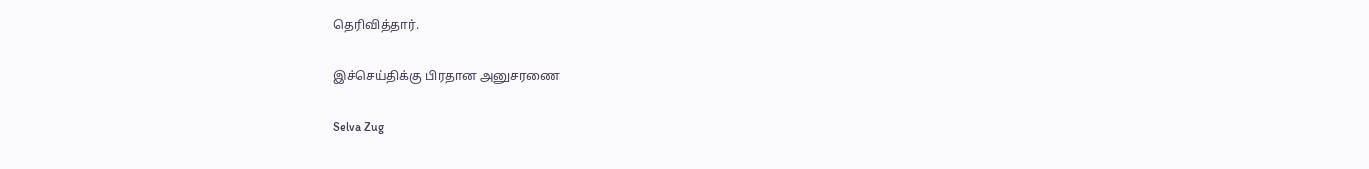தெரிவித்தார்.

இச்செய்திக்கு பிரதான அனுசரணை

Selva Zug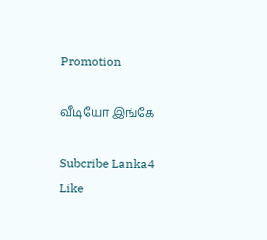Promotion

வீடியோ இங்கே

Subcribe Lanka4
Like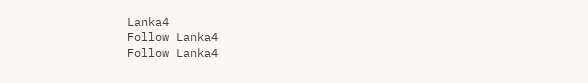Lanka4
Follow Lanka4
Follow Lanka4